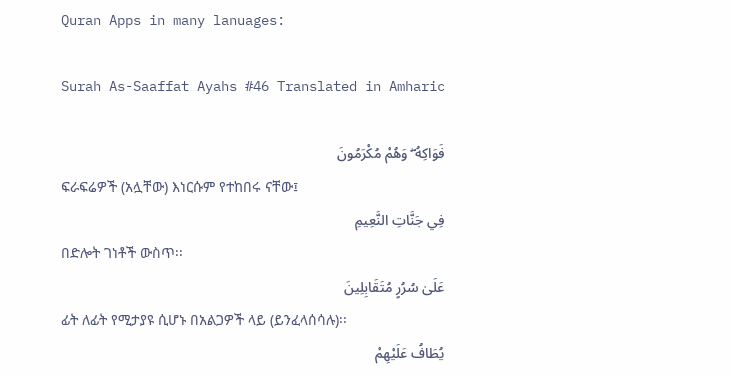Quran Apps in many lanuages:

Surah As-Saaffat Ayahs #46 Translated in Amharic

فَوَاكِهُ ۖ وَهُمْ مُكْرَمُونَ
ፍራፍሬዎች (አሏቸው) እነርሱም የተከበሩ ናቸው፤
فِي جَنَّاتِ النَّعِيمِ
በድሎት ገነቶች ውስጥ፡፡
عَلَىٰ سُرُرٍ مُتَقَابِلِينَ
ፊት ለፊት የሚታያዩ ሲሆኑ በአልጋዎች ላይ (ይንፈላሰሳሉ)፡፡
يُطَافُ عَلَيْهِمْ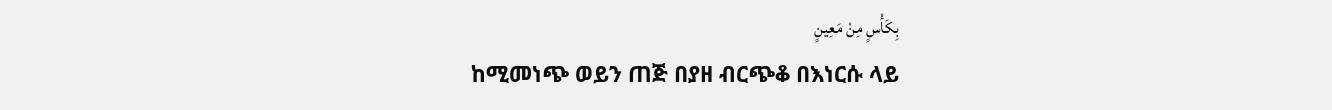بِكَأْسٍ مِنْ مَعِينٍ
ከሚመነጭ ወይን ጠጅ በያዘ ብርጭቆ በእነርሱ ላይ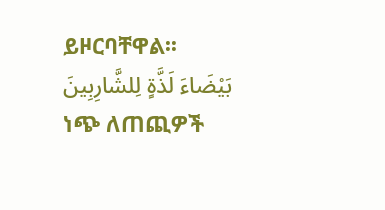ይዞርባቸዋል፡፡
بَيْضَاءَ لَذَّةٍ لِلشَّارِبِينَ
ነጭ ለጠጪዎች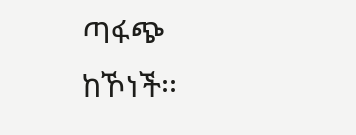ጣፋጭ ከኾነች፡፡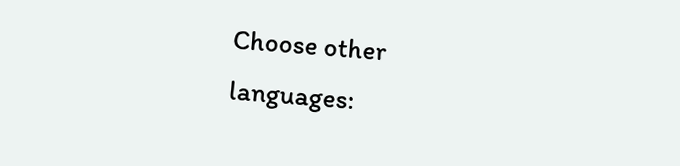Choose other languages: